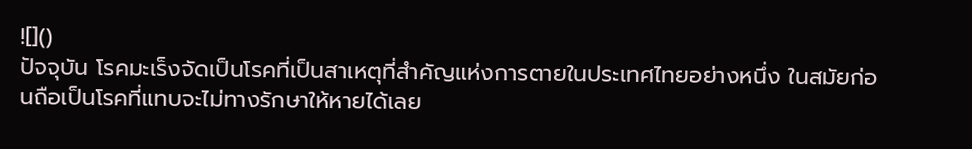![]()
ปัจจุบัน โรคมะเร็งจัดเป็นโรคที่เป็นสาเหตุที่สำคัญแห่งการตายในประเทศไทยอย่างหนึ่ง ในสมัยก่อนถือเป็นโรคที่แทบจะไม่ทางรักษาให้หายได้เลย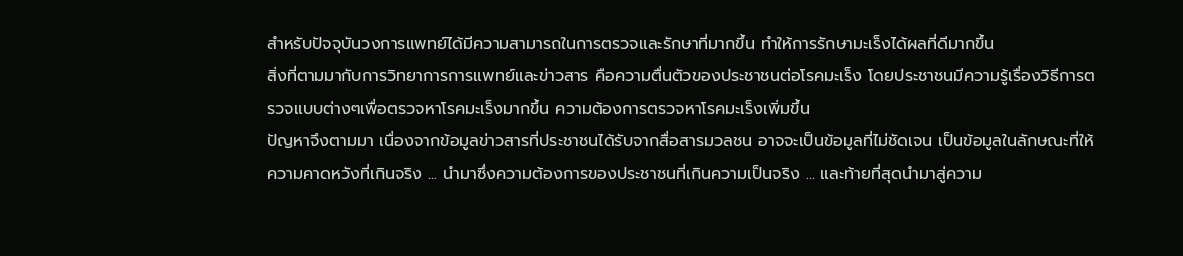สำหรับปัจจุบันวงการแพทย์ได้มีความสามารถในการตรวจและรักษาที่มากขึ้น ทำให้การรักษามะเร็งได้ผลที่ดีมากขึ้น
สิ่งที่ตามมากับการวิทยาการการแพทย์และข่าวสาร คือความตื่นตัวของประชาชนต่อโรคมะเร็ง โดยประชาชนมีความรู้เรื่องวิธีการตรวจแบบต่างๆเพื่อตรวจหาโรคมะเร็งมากขึ้น ความต้องการตรวจหาโรคมะเร็งเพิ่มขึ้น
ปัญหาจึงตามมา เนื่องจากข้อมูลข่าวสารที่ประชาชนได้รับจากสื่อสารมวลชน อาจจะเป็นข้อมูลที่ไม่ชัดเจน เป็นข้อมูลในลักษณะที่ให้ความคาดหวังที่เกินจริง ... นำมาซึ่งความต้องการของประชาชนที่เกินความเป็นจริง ... และท้ายที่สุดนำมาสู่ความ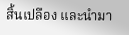สิ้นเปลือง และนำมา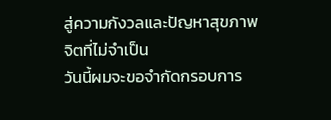สู่ความกังวลและปัญหาสุขภาพจิตที่ไม่จำเป็น
วันนี้ผมจะขอจำกัดกรอบการ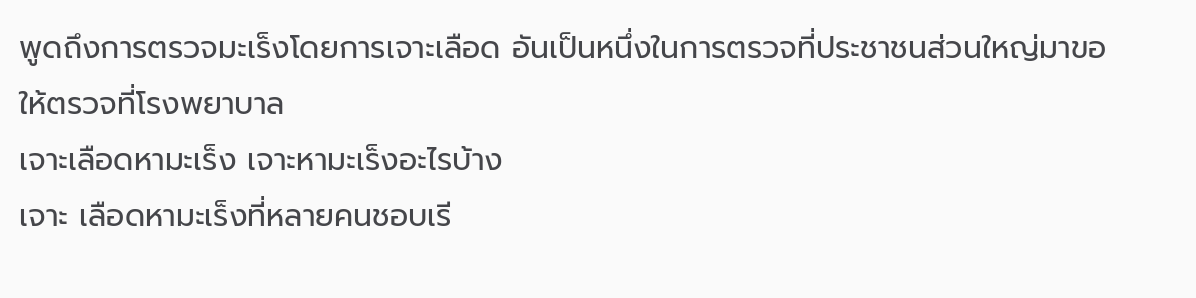พูดถึงการตรวจมะเร็งโดยการเจาะเลือด อันเป็นหนึ่งในการตรวจที่ประชาชนส่วนใหญ่มาขอให้ตรวจที่โรงพยาบาล
เจาะเลือดหามะเร็ง เจาะหามะเร็งอะไรบ้าง
เจาะ เลือดหามะเร็งที่หลายคนชอบเรี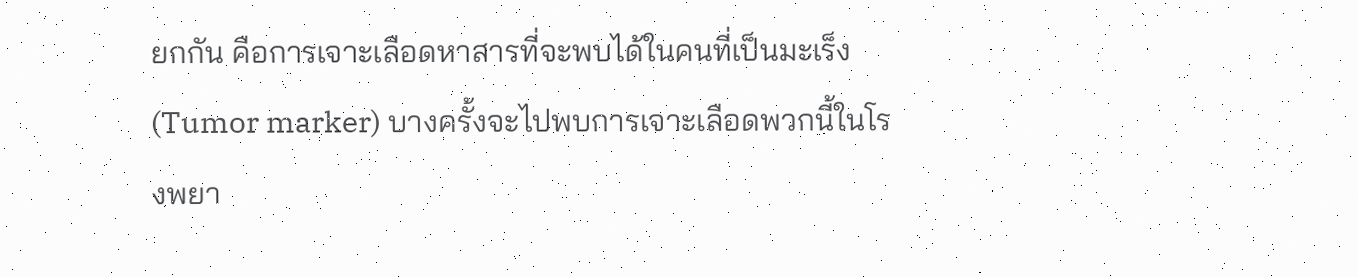ยกกัน คือการเจาะเลือดหาสารที่จะพบได้ในคนที่เป็นมะเร็ง(Tumor marker) บางครั้งจะไปพบการเจาะเลือดพวกนี้ในโรงพยา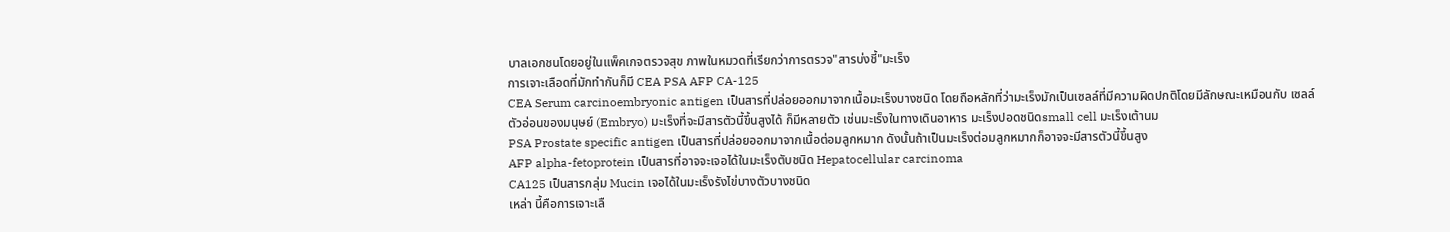บาลเอกชนโดยอยู่ในแพ็คเกจตรวจสุข ภาพในหมวดที่เรียกว่าการตรวจ"สารบ่งชี้"มะเร็ง
การเจาะเลือดที่มักทำกันก็มี CEA PSA AFP CA-125
CEA Serum carcinoembryonic antigen เป็นสารที่ปล่อยออกมาจากเนื้อมะเร็งบางชนิด โดยถือหลักที่ว่ามะเร็งมักเป็นเซลล์ที่มีความผิดปกติโดยมีลักษณะเหมือนกับ เซลล์ตัวอ่อนของมนุษย์ (Embryo) มะเร็งที่จะมีสารตัวนี้ขึ้นสูงได้ ก็มีหลายตัว เช่นมะเร็งในทางเดินอาหาร มะเร็งปอดชนิดsmall cell มะเร็งเต้านม
PSA Prostate specific antigen เป็นสารที่ปล่อยออกมาจากเนื้อต่อมลูกหมาก ดังนั้นถ้าเป็นมะเร็งต่อมลูกหมากก็อาจจะมีสารตัวนี้ขึ้นสูง
AFP alpha-fetoprotein เป็นสารที่อาจจะเจอได้ในมะเร็งตับชนิด Hepatocellular carcinoma
CA125 เป็นสารกลุ่ม Mucin เจอได้ในมะเร็งรังไข่บางตัวบางชนิด
เหล่า นี้คือการเจาะเลื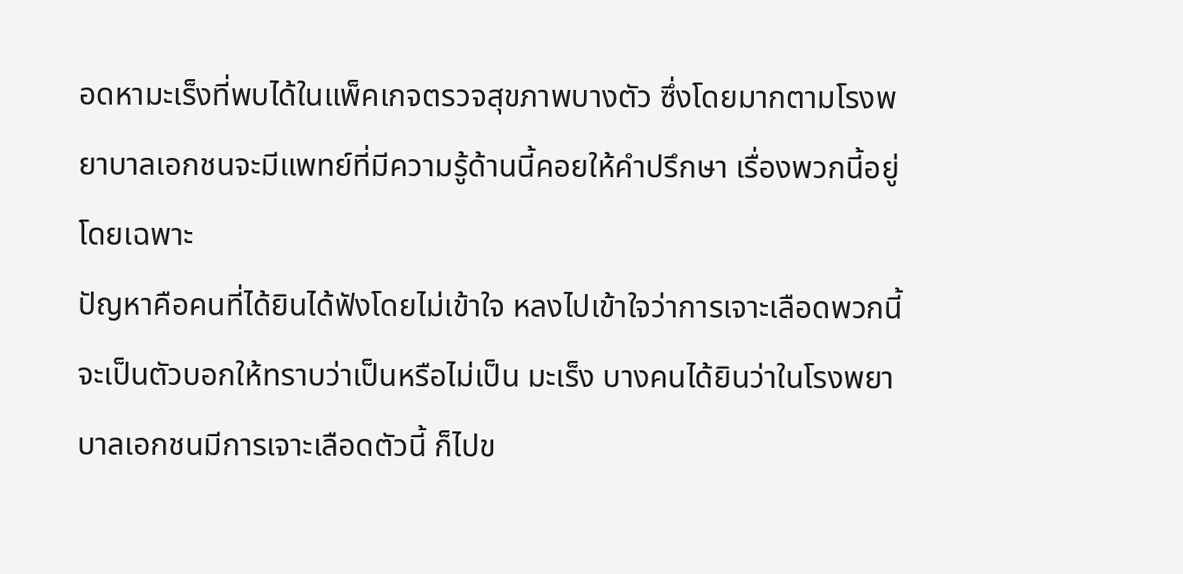อดหามะเร็งที่พบได้ในแพ็คเกจตรวจสุขภาพบางตัว ซึ่งโดยมากตามโรงพยาบาลเอกชนจะมีแพทย์ที่มีความรู้ด้านนี้คอยให้คำปรึกษา เรื่องพวกนี้อยู่โดยเฉพาะ
ปัญหาคือคนที่ได้ยินได้ฟังโดยไม่เข้าใจ หลงไปเข้าใจว่าการเจาะเลือดพวกนี้จะเป็นตัวบอกให้ทราบว่าเป็นหรือไม่เป็น มะเร็ง บางคนได้ยินว่าในโรงพยาบาลเอกชนมีการเจาะเลือดตัวนี้ ก็ไปข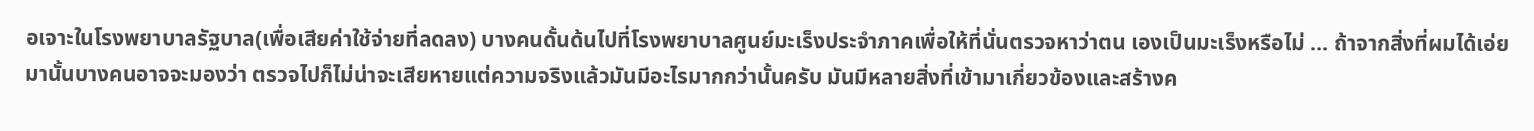อเจาะในโรงพยาบาลรัฐบาล(เพื่อเสียค่าใช้จ่ายที่ลดลง) บางคนดั้นด้นไปที่โรงพยาบาลศูนย์มะเร็งประจำภาคเพื่อให้ที่นั่นตรวจหาว่าตน เองเป็นมะเร็งหรือไม่ ... ถ้าจากสิ่งที่ผมได้เอ่ยมานั้นบางคนอาจจะมองว่า ตรวจไปก็ไม่น่าจะเสียหายแต่ความจริงแล้วมันมีอะไรมากกว่านั้นครับ มันมีหลายสิ่งที่เข้ามาเกี่ยวข้องและสร้างค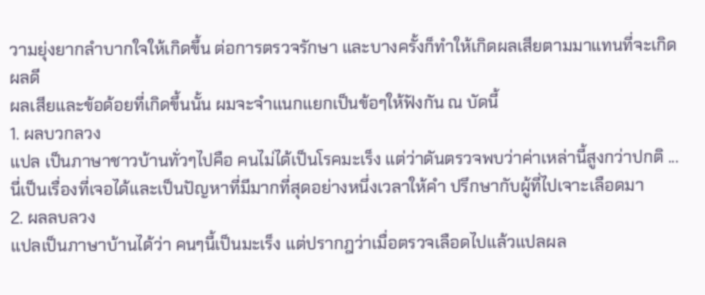วามยุ่งยากลำบากใจให้เกิดขึ้น ต่อการตรวจรักษา และบางครั้งก็ทำให้เกิดผลเสียตามมาแทนที่จะเกิดผลดี
ผลเสียและข้อด้อยที่เกิดขึ้นนั้น ผมจะจำแนกแยกเป็นข้อๆให้ฟังกัน ณ บัดนี้
1. ผลบวกลวง
แปล เป็นภาษาชาวบ้านทั่วๆไปคือ คนไม่ได้เป็นโรคมะเร็ง แต่ว่าดันตรวจพบว่าค่าเหล่านี้สูงกว่าปกติ ... นี่เป็นเรื่องที่เจอได้และเป็นปัญหาที่มีมากที่สุดอย่างหนึ่งเวลาให้คำ ปรึกษากับผู้ที่ไปเจาะเลือดมา
2. ผลลบลวง
แปลเป็นภาษาบ้านได้ว่า คนๆนี้เป็นมะเร็ง แต่ปรากฎว่าเมื่อตรวจเลือดไปแล้วแปลผล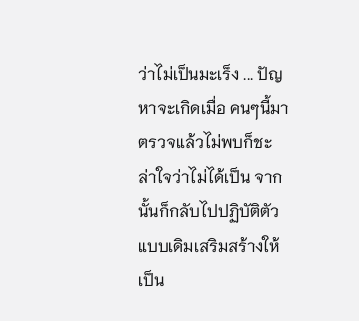ว่าไม่เป็นมะเร็ง ... ปัญหาจะเกิดเมื่อ คนๆนี้มาตรวจแล้วไม่พบก็ชะล่าใจว่าไม่ได้เป็น จากนั้นก็กลับไปปฏิบัติตัวแบบเดิมเสริมสร้างให้เป็น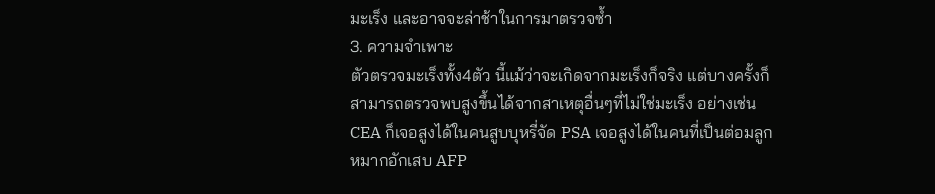มะเร็ง และอาจจะล่าช้าในการมาตรวจซ้ำ
3. ความจำเพาะ
ตัวตรวจมะเร็งทั้ง4ตัว นี้แม้ว่าจะเกิดจากมะเร็งก็จริง แต่บางครั้งก็สามารถตรวจพบสูงขึ้นได้จากสาเหตุอื่นๆที่ไม่ใช่มะเร็ง อย่างเช่น CEA ก็เจอสูงได้ในคนสูบบุหรี่จัด PSA เจอสูงได้ในคนที่เป็นต่อมลูกหมากอักเสบ AFP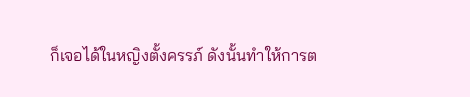ก็เจอได้ในหญิงตั้งครรภ์ ดังนั้นทำให้การต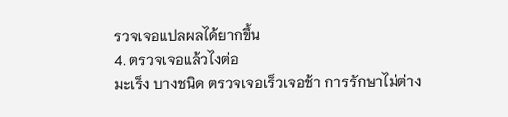รวจเจอแปลผลได้ยากขึ้น
4. ตรวจเจอแล้วไงต่อ
มะเร็ง บางชนิด ตรวจเจอเร็วเจอช้า การรักษาไม่ต่าง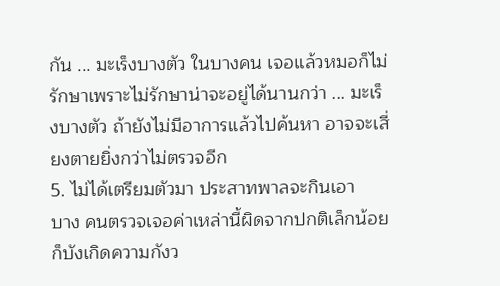กัน ... มะเร็งบางตัว ในบางคน เจอแล้วหมอก็ไม่รักษาเพราะไม่รักษาน่าจะอยู่ได้นานกว่า ... มะเร็งบางตัว ถ้ายังไม่มีอาการแล้วไปค้นหา อาจจะเสี่ยงตายยิ่งกว่าไม่ตรวจอีก
5. ไม่ได้เตรียมตัวมา ประสาทพาลจะกินเอา
บาง คนตรวจเจอค่าเหล่านี้ผิดจากปกติเล็กน้อย ก็บังเกิดความกังว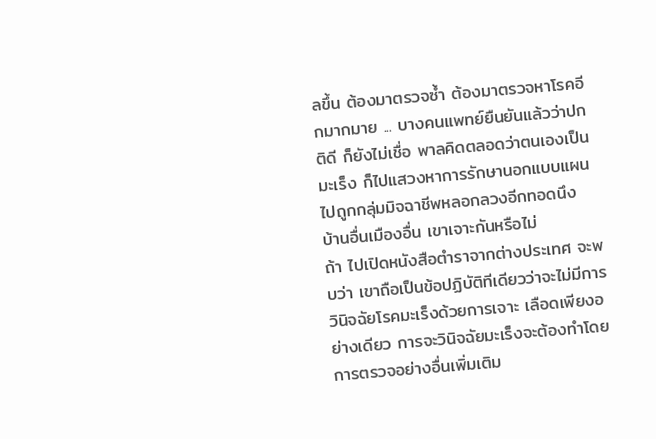ลขึ้น ต้องมาตรวจซ้ำ ต้องมาตรวจหาโรคอีกมากมาย ... บางคนแพทย์ยืนยันแล้วว่าปกติดี ก็ยังไม่เชื่อ พาลคิดตลอดว่าตนเองเป็นมะเร็ง ก็ไปแสวงหาการรักษานอกแบบแผน ไปถูกกลุ่มมิจฉาชีพหลอกลวงอีกทอดนึง
บ้านอื่นเมืองอื่น เขาเจาะกันหรือไม่
ถ้า ไปเปิดหนังสือตำราจากต่างประเทศ จะพบว่า เขาถือเป็นข้อปฏิบัติทีเดียวว่าจะไม่มีการวินิจฉัยโรคมะเร็งด้วยการเจาะ เลือดเพียงอย่างเดียว การจะวินิจฉัยมะเร็งจะต้องทำโดยการตรวจอย่างอื่นเพิ่มเติม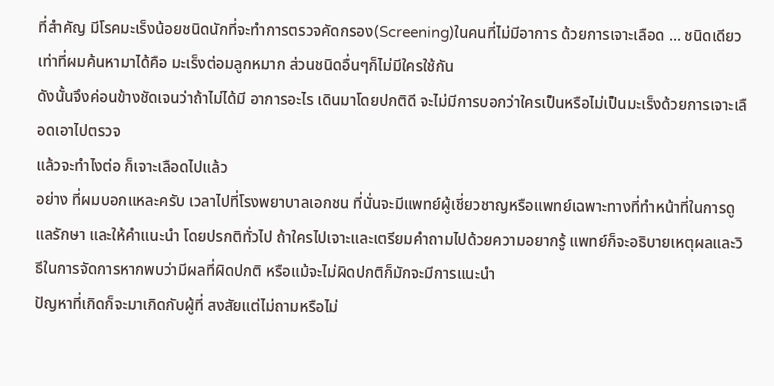ที่สำคัญ มีโรคมะเร็งน้อยชนิดนักที่จะทำการตรวจคัดกรอง(Screening)ในคนที่ไม่มีอาการ ด้วยการเจาะเลือด ... ชนิดเดียวเท่าที่ผมค้นหามาได้คือ มะเร็งต่อมลูกหมาก ส่วนชนิดอื่นๆก็ไม่มีใครใช้กัน
ดังนั้นจึงค่อนข้างชัดเจนว่าถ้าไม่ได้มี อาการอะไร เดินมาโดยปกติดี จะไม่มีการบอกว่าใครเป็นหรือไม่เป็นมะเร็งด้วยการเจาะเลือดเอาไปตรวจ
แล้วจะทำไงต่อ ก็เจาะเลือดไปแล้ว
อย่าง ที่ผมบอกแหละครับ เวลาไปที่โรงพยาบาลเอกชน ที่นั่นจะมีแพทย์ผู้เชี่ยวชาญหรือแพทย์เฉพาะทางที่ทำหน้าที่ในการดูแลรักษา และให้คำแนะนำ โดยปรกติทั่วไป ถ้าใครไปเจาะและเตรียมคำถามไปด้วยความอยากรู้ แพทย์ก็จะอธิบายเหตุผลและวิธีในการจัดการหากพบว่ามีผลที่ผิดปกติ หรือแม้จะไม่ผิดปกติก็มักจะมีการแนะนำ
ปัญหาที่เกิดก็จะมาเกิดกับผู้ที่ สงสัยแต่ไม่ถามหรือไม่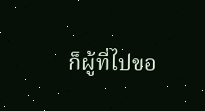ก็ผู้ที่ไปขอ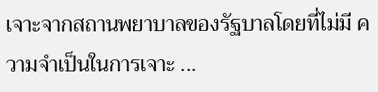เจาะจากสถานพยาบาลของรัฐบาลโดยที่ไม่มี ความจำเป็นในการเจาะ ...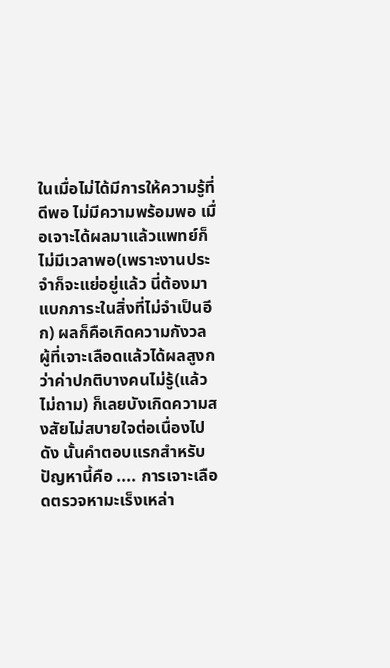ในเมื่อไม่ได้มีการให้ความรู้ที่ดีพอ ไม่มีความพร้อมพอ เมื่อเจาะได้ผลมาแล้วแพทย์ก็ไม่มีเวลาพอ(เพราะงานประจำก็จะแย่อยู่แล้ว นี่ต้องมาแบกภาระในสิ่งที่ไม่จำเป็นอีก) ผลก็คือเกิดความกังวล
ผู้ที่เจาะเลือดแล้วได้ผลสูงกว่าค่าปกติบางคนไม่รู้(แล้วไม่ถาม) ก็เลยบังเกิดความสงสัยไม่สบายใจต่อเนื่องไป
ดัง นั้นคำตอบแรกสำหรับปัญหานี้คือ .... การเจาะเลือดตรวจหามะเร็งเหล่า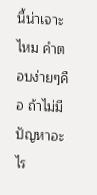นี้น่าเจาะไหม คำตอบง่ายๆคือ ถ้าไม่มีปัญหาอะไร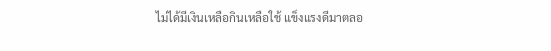ไม่ได้มีเงินเหลือกินเหลือใช้ แข็งแรงดีมาตลอ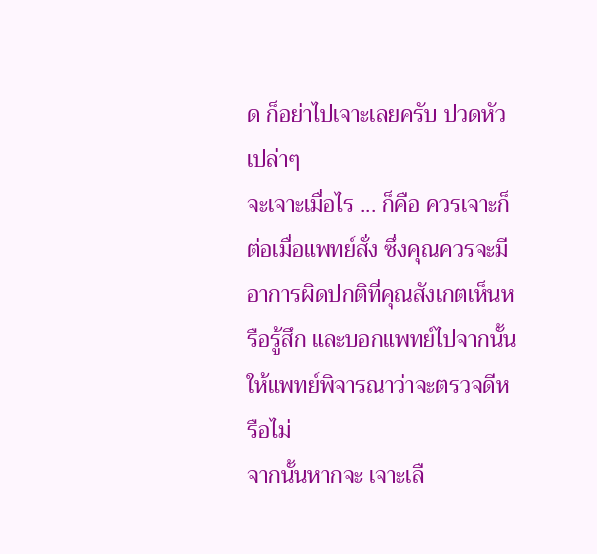ด ก็อย่าไปเจาะเลยครับ ปวดหัวเปล่าๆ
จะเจาะเมื่อไร ... ก็คือ ควรเจาะก็ต่อเมื่อแพทย์สั่ง ซึ่งคุณควรจะมีอาการผิดปกติที่คุณสังเกตเห็นหรือรู้สึก และบอกแพทย์ไปจากนั้นให้แพทย์พิจารณาว่าจะตรวจดีหรือไม่
จากนั้นหากจะ เจาะเลื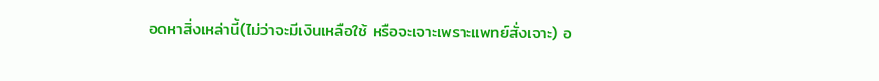อดหาสิ่งเหล่านี้(ไม่ว่าจะมีเงินเหลือใช้ หรือจะเจาะเพราะแพทย์สั่งเจาะ) อ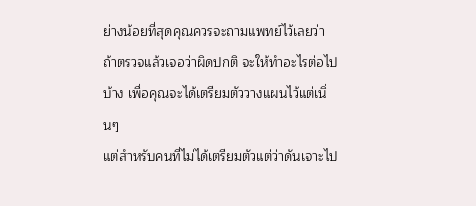ย่างน้อยที่สุดคุณควรจะถามแพทย์ไว้เลยว่า ถ้าตรวจแล้วเจอว่าผิดปกติ จะให้ทำอะไรต่อไปบ้าง เพื่อคุณจะได้เตรียมตัววางแผนไว้แต่เนิ่นๆ
แต่สำหรับคนที่ไม่ได้เตรียมตัวแต่ว่าดันเจาะไป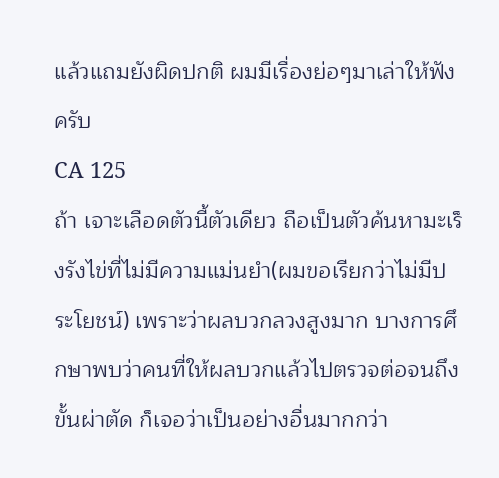แล้วแถมยังผิดปกติ ผมมีเรื่องย่อๆมาเล่าให้ฟังครับ
CA 125
ถ้า เจาะเลือดตัวนี้ตัวเดียว ถือเป็นตัวค้นหามะเร็งรังไข่ที่ไม่มีความแม่นยำ(ผมขอเรียกว่าไม่มีประโยชน์) เพราะว่าผลบวกลวงสูงมาก บางการศึกษาพบว่าคนที่ให้ผลบวกแล้วไปตรวจต่อจนถึงขั้นผ่าตัด ก็เจอว่าเป็นอย่างอื่นมากกว่า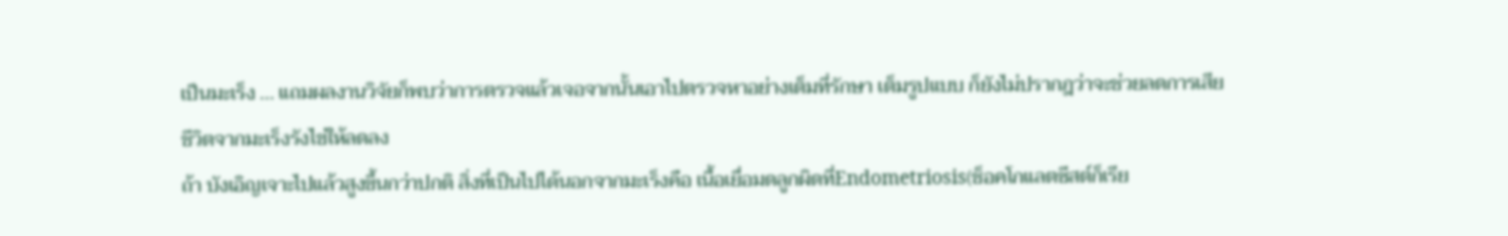เป็นมะเร็ง ... แถมผลงานวิจัยก็พบว่าการตรวจแล้วเจอจากนั้นเอาไปตรวจหาอย่างเต็มที่รักษา เต็มรูปแบบ ก็ยังไม่ปรากฎว่าจะช่วยลดการเสียชีวิตจากมะเร็งรังไข่ให้ลดลง
ถ้า บังเอิญเจาะไปแล้วสูงขึ้นกว่าปกติ สิ่งที่เป็นไปได้นอกจากมะเร็งคือ เนื้อเยื่อมดลูกผิดที่Endometriosis(ช็อคโกแลตซีสต์ก็เรีย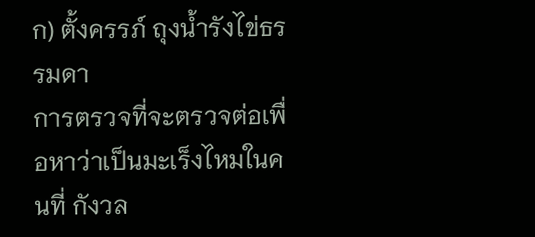ก) ตั้งครรภ์ ถุงน้ำรังไข่ธรรมดา
การตรวจที่จะตรวจต่อเพื่อหาว่าเป็นมะเร็งไหมในคนที่ กังวล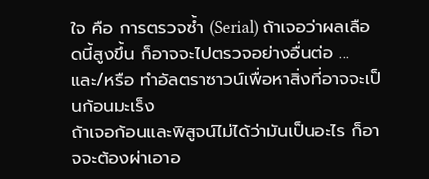ใจ คือ การตรวจซ้ำ (Serial) ถ้าเจอว่าผลเลือดนี้สูงขึ้น ก็อาจจะไปตรวจอย่างอื่นต่อ ... และ/หรือ ทำอัลตราซาวน์เพื่อหาสิ่งที่อาจจะเป็นก้อนมะเร็ง
ถ้าเจอก้อนและพิสูจน์ไม่ได้ว่ามันเป็นอะไร ก็อาจจะต้องผ่าเอาอ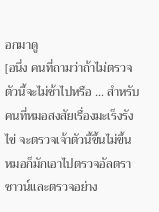อกมาดู
[อนึ่ง คนที่ถามว่าถ้าไม่ตรวจตัวนี้จะไม่ช้าไปหรือ ... สำหรับคนที่หมอสงสัยเรื่องมะเร็งรังไข่ จะตรวจเจ้าตัวนี้ขึ้นไม่ขึ้น หมอก็มักเอาไปตรวจอัลตราซาวน์และตรวจอย่าง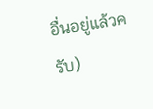อื่นอยู่แล้วครับ)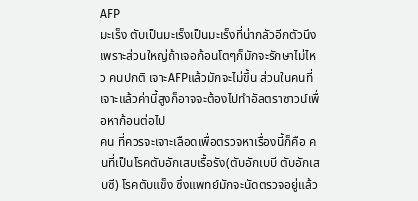AFP
มะเร็ง ตับเป็นมะเร็งเป็นมะเร็งที่น่ากลัวอีกตัวนึง เพราะส่วนใหญ่ถ้าเจอก้อนโตๆก็มักจะรักษาไม่ไหว คนปกติ เจาะAFPแล้วมักจะไม่ขึ้น ส่วนในคนที่เจาะแล้วค่านี้สูงก็อาจจะต้องไปทำอัลตราซาวน์เพื่อหาก้อนต่อไป
คน ที่ควรจะเจาะเลือดเพื่อตรวจหาเรื่องนี้ก็คือ คนที่เป็นโรคตับอักเสบเรื้อรัง(ตับอักเบบี ตับอักเสบซี) โรคตับแข็ง ซึ่งแพทย์มักจะนัดตรวจอยู่แล้ว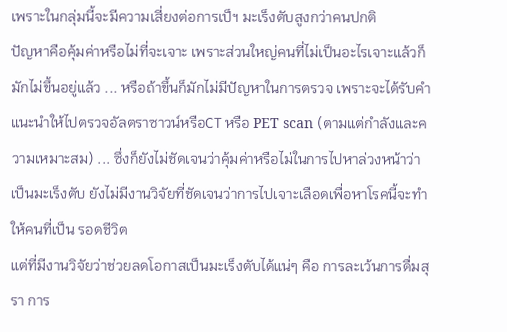เพราะในกลุ่มนี้จะมีความเสี่ยงต่อการเป็ฯ มะเร็งตับสูงกว่าคนปกติ
ปัญหาคือคุ้มค่าหรือไม่ที่จะเจาะ เพราะส่วนใหญ่คนที่ไม่เป็นอะไรเจาะแล้วก็มักไม่ขึ้นอยู่แล้ว ... หรือถ้าขึ้นก็มักไม่มีปัญหาในการตรวจ เพราะจะได้รับคำแนะนำให้ไปตรวจอัลตราซาวน์หรือCT หรือ PET scan (ตามแต่กำลังและความเหมาะสม) ... ซึ่งก็ยังไม่ชัดเจนว่าคุ้มค่าหรือไม่ในการไปหาล่วงหน้าว่าเป็นมะเร็งตับ ยังไม่มีงานวิจัยที่ชัดเจนว่าการไปเจาะเลือดเพื่อหาโรคนี้จะทำให้คนที่เป็น รอดชีวิต
แต่ที่มีงานวิจัยว่าช่วยลดโอกาสเป็นมะเร็งตับได้แน่ๆ คือ การละเว้นการดื่มสุรา การ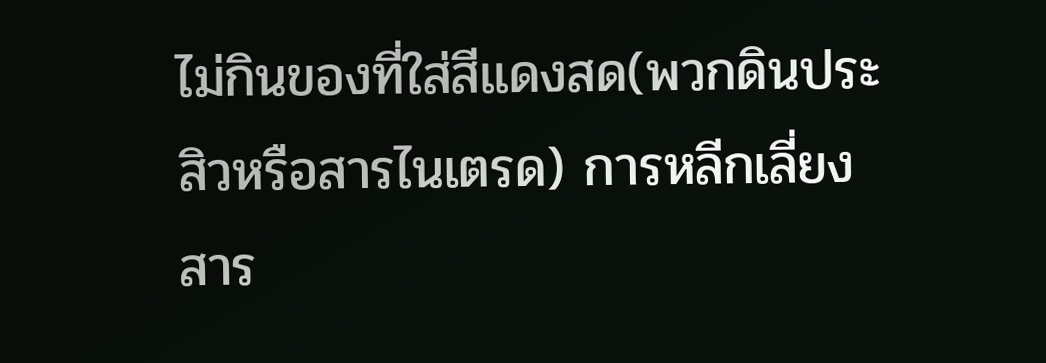ไม่กินของที่ใส่สีแดงสด(พวกดินประสิวหรือสารไนเตรด) การหลีกเลี่ยงสาร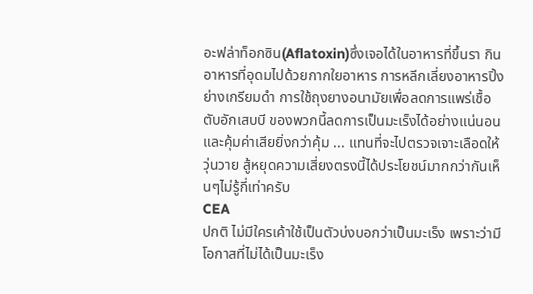อะฟล่าท็อกซิน(Aflatoxin)ซึ่งเจอได้ในอาหารที่ขึ้นรา กินอาหารที่อุดมไปด้วยกากใยอาหาร การหลีกเลี่ยงอาหารปิ้งย่างเกรียมดำ การใช้ถุงยางอนามัยเพื่อลดการแพร่เชื้อตับอักเสบบี ของพวกนี้ลดการเป็นมะเร็งได้อย่างแน่นอนและคุ้มค่าเสียยิ่งกว่าคุ้ม ... แทนที่จะไปตรวจเจาะเลือดให้วุ่นวาย สู้หยุดความเสี่ยงตรงนี้ได้ประโยชน์มากกว่ากันเห็นๆไม่รู้กี่เท่าครับ
CEA
ปกติ ไม่มีใครเค้าใช้เป็นตัวบ่งบอกว่าเป็นมะเร็ง เพราะว่ามีโอกาสที่ไม่ได้เป็นมะเร็ง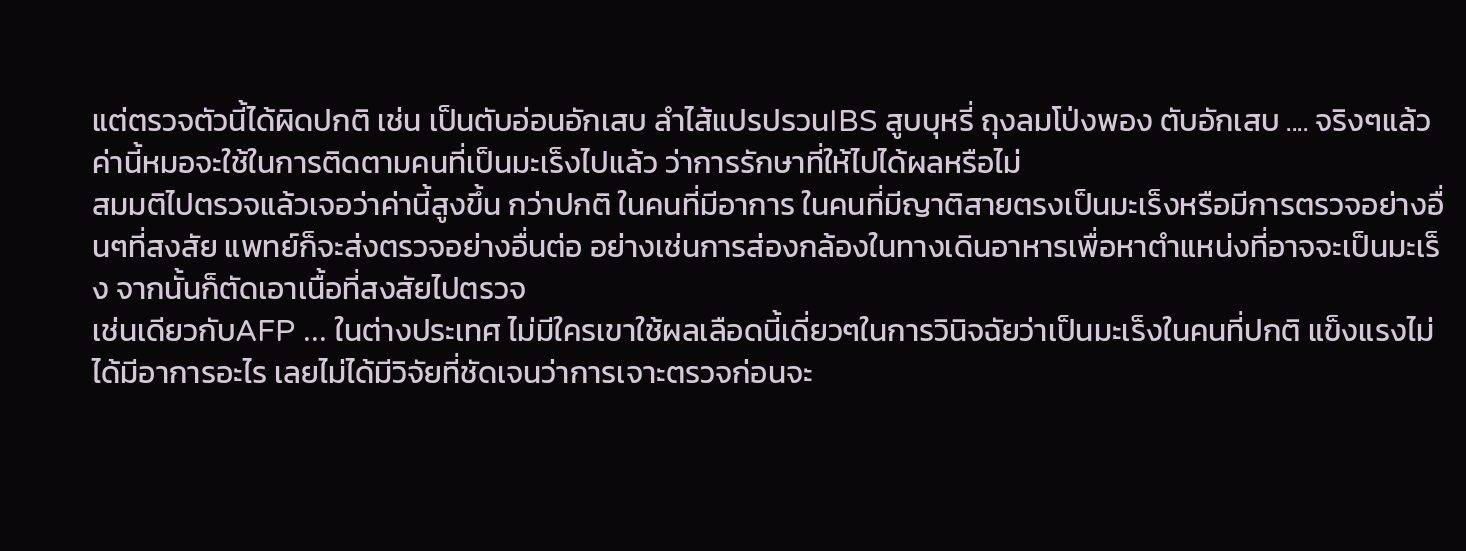แต่ตรวจตัวนี้ได้ผิดปกติ เช่น เป็นตับอ่อนอักเสบ ลำไส้แปรปรวนIBS สูบบุหรี่ ถุงลมโป่งพอง ตับอักเสบ .... จริงๆแล้วค่านี้หมอจะใช้ในการติดตามคนที่เป็นมะเร็งไปแล้ว ว่าการรักษาที่ให้ไปได้ผลหรือไม่
สมมติไปตรวจแล้วเจอว่าค่านี้สูงขึ้น กว่าปกติ ในคนที่มีอาการ ในคนที่มีญาติสายตรงเป็นมะเร็งหรือมีการตรวจอย่างอื่นๆที่สงสัย แพทย์ก็จะส่งตรวจอย่างอื่นต่อ อย่างเช่นการส่องกล้องในทางเดินอาหารเพื่อหาตำแหน่งที่อาจจะเป็นมะเร็ง จากนั้นก็ตัดเอาเนื้อที่สงสัยไปตรวจ
เช่นเดียวกับAFP ... ในต่างประเทศ ไม่มีใครเขาใช้ผลเลือดนี้เดี่ยวๆในการวินิจฉัยว่าเป็นมะเร็งในคนที่ปกติ แข็งแรงไม่ได้มีอาการอะไร เลยไม่ได้มีวิจัยที่ชัดเจนว่าการเจาะตรวจก่อนจะ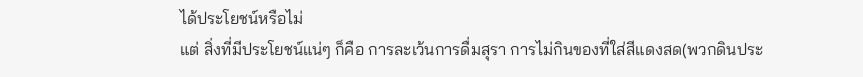ได้ประโยชน์หรือไม่
แต่ สิ่งที่มีประโยชน์แน่ๆ ก็คือ การละเว้นการดื่มสุรา การไม่กินของที่ใส่สีแดงสด(พวกดินประ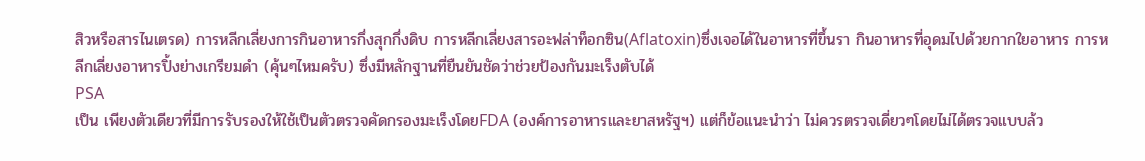สิวหรือสารไนเตรด) การหลีกเลี่ยงการกินอาหารกึ่งสุกกึ่งดิบ การหลีกเลี่ยงสารอะฟล่าท็อกซิน(Aflatoxin)ซึ่งเจอได้ในอาหารที่ขึ้นรา กินอาหารที่อุดมไปด้วยกากใยอาหาร การหลีกเลี่ยงอาหารปิ้งย่างเกรียมดำ (คุ้นๆไหมครับ) ซึ่งมีหลักฐานที่ยืนยันชัดว่าช่วยป้องกันมะเร็งตับได้
PSA
เป็น เพียงตัวเดียวที่มีการรับรองให้ใช้เป็นตัวตรวจคัดกรองมะเร็งโดยFDA (องค์การอาหารและยาสหรัฐฯ) แต่ก็ข้อแนะนำว่า ไม่ควรตรวจเดี่ยวๆโดยไม่ได้ตรวจแบบล้ว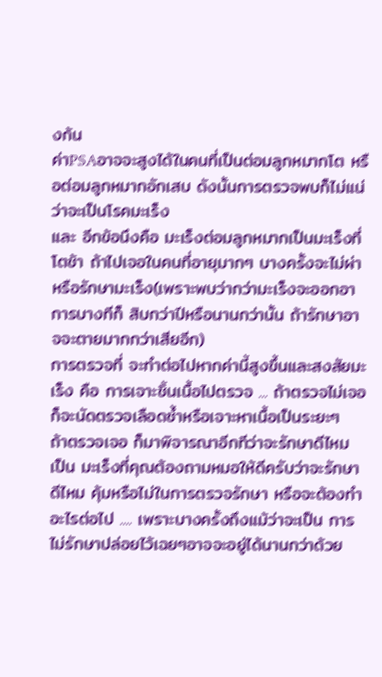งก้น
ค่าPSAอาจจะสูงได้ในคนที่เป็นต่อมลูกหมากโต หรือต่อมลูกหมากอักเสบ ดังนั้นการตรวจพบก็ไม่แน่ว่าจะเป็นโรคมะเร็ง
และ อีกข้อนึงคือ มะเร็งต่อมลูกหมากเป็นมะเร็งที่โตช้า ถ้าไปเจอในคนที่อายุมากๆ บางครั้งจะไม่ผ่าหรือรักษามะเร็ง(เพราะพบว่ากว่ามะเร็งจะออกอาการบางทีก็ สิบกว่าปีหรือนานกว่านั้น ถ้ารักษาอาจจะตายมากกว่าเสียอีก)
การตรวจที่ จะทำต่อไปหากค่านี้สูงขึ้นและสงสัยมะเร็ง คือ การเจาะชิ้นเนื้อไปตรวจ ... ถ้าตรวจไม่เจอ ก็จะนัดตรวจเลือดซ้ำหรือเจาะหาเนื้อเป็นระยะๆ
ถ้าตรวจเจอ ก็มาพิจารณาอีกทีว่าจะรักษาดีไหม
เป็น มะเร็งที่คุณต้องถามหมอให้ดีครับว่าจะรักษาดีไหม คุ้มหรือไม่ในการตรวจรักษา หรือจะต้องทำอะไรต่อไป .... เพราะบางครั้งถึงแม้ว่าจะเป็น การไม่รักษาปล่อยไว้เฉยๆอาจจะอยู่ได้นานกว่าด้วย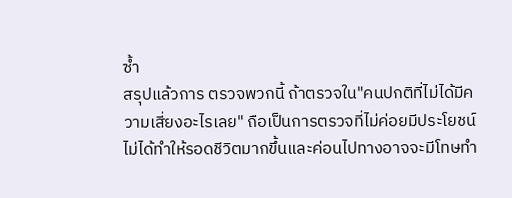ซ้ำ
สรุปแล้วการ ตรวจพวกนี้ ถ้าตรวจใน"คนปกติที่ไม่ได้มีความเสี่ยงอะไรเลย" ถือเป็นการตรวจที่ไม่ค่อยมีประโยชน์ ไม่ได้ทำให้รอดชีวิตมากขึ้นและค่อนไปทางอาจจะมีโทษทำ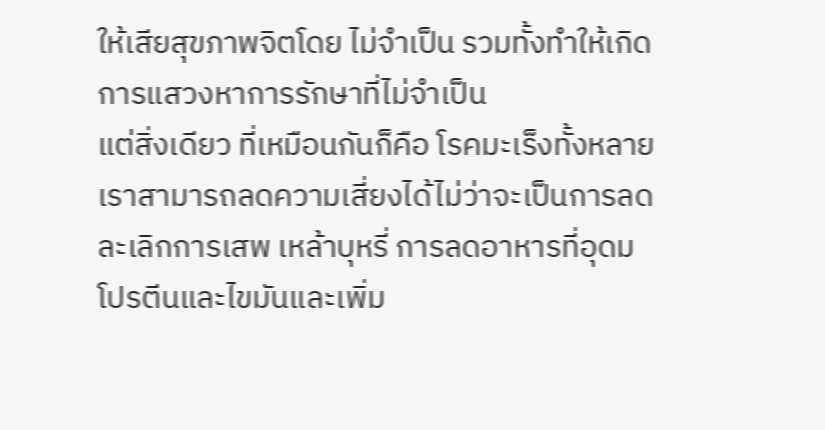ให้เสียสุขภาพจิตโดย ไม่จำเป็น รวมทั้งทำให้เกิดการแสวงหาการรักษาที่ไม่จำเป็น
แต่สิ่งเดียว ที่เหมือนกันก็คือ โรคมะเร็งทั้งหลายเราสามารถลดความเสี่ยงได้ไม่ว่าจะเป็นการลดละเลิกการเสพ เหล้าบุหรี่ การลดอาหารที่อุดมโปรตีนและไขมันและเพิ่ม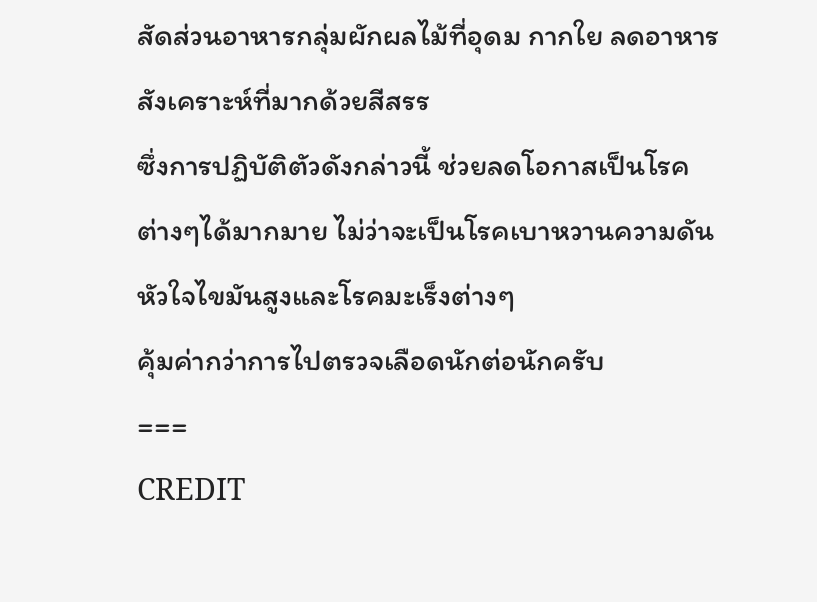สัดส่วนอาหารกลุ่มผักผลไม้ที่อุดม กากใย ลดอาหารสังเคราะห์ที่มากด้วยสีสรร
ซึ่งการปฏิบัติตัวดังกล่าวนี้ ช่วยลดโอกาสเป็นโรคต่างๆได้มากมาย ไม่ว่าจะเป็นโรคเบาหวานความดันหัวใจไขมันสูงและโรคมะเร็งต่างๆ
คุ้มค่ากว่าการไปตรวจเลือดนักต่อนักครับ
===
CREDIT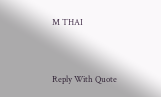M THAI


Reply With Quote